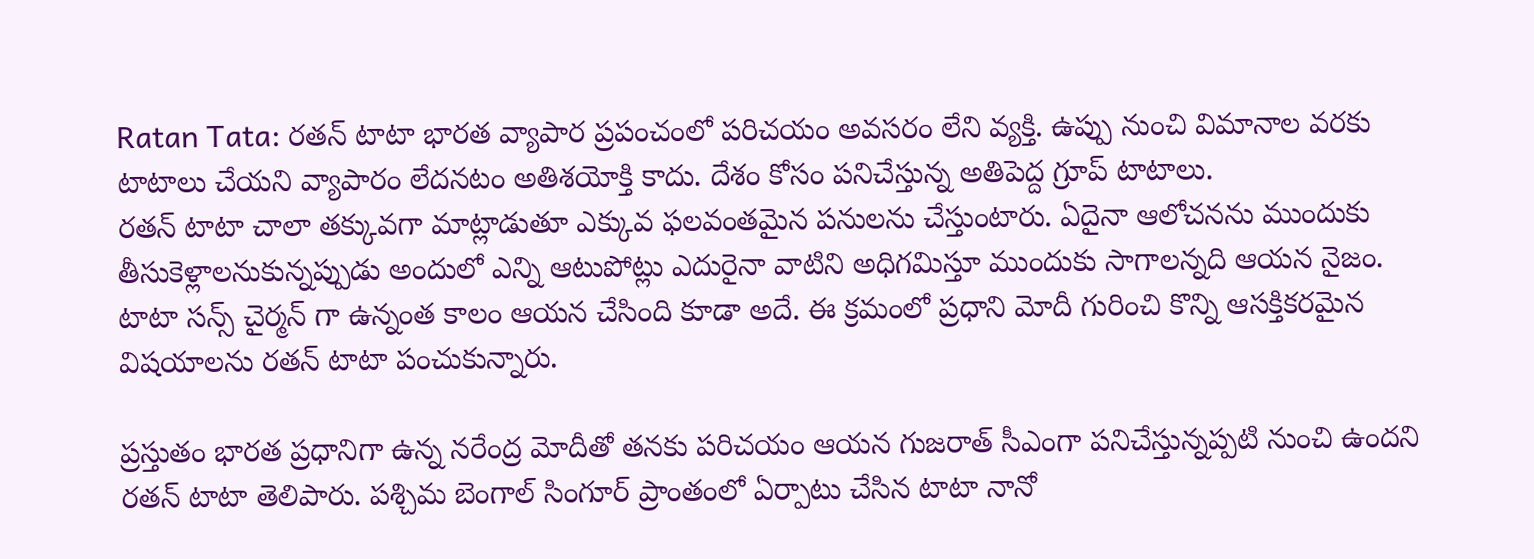Ratan Tata: రతన్ టాటా భారత వ్యాపార ప్రపంచంలో పరిచయం అవసరం లేని వ్యక్తి. ఉప్పు నుంచి విమానాల వరకు టాటాలు చేయని వ్యాపారం లేదనటం అతిశయోక్తి కాదు. దేశం కోసం పనిచేస్తున్న అతిపెద్ద గ్రూప్ టాటాలు.
రతన్ టాటా చాలా తక్కువగా మాట్లాడుతూ ఎక్కువ ఫలవంతమైన పనులను చేస్తుంటారు. ఏదైనా ఆలోచనను ముందుకు తీసుకెళ్లాలనుకున్నప్పుడు అందులో ఎన్ని ఆటుపోట్లు ఎదురైనా వాటిని అధిగమిస్తూ ముందుకు సాగాలన్నది ఆయన నైజం. టాటా సన్స్ చైర్మన్ గా ఉన్నంత కాలం ఆయన చేసింది కూడా అదే. ఈ క్రమంలో ప్రధాని మోదీ గురించి కొన్ని ఆసక్తికరమైన విషయాలను రతన్ టాటా పంచుకున్నారు.

ప్రస్తుతం భారత ప్రధానిగా ఉన్న నరేంద్ర మోదీతో తనకు పరిచయం ఆయన గుజరాత్ సీఎంగా పనిచేస్తున్నప్పటి నుంచి ఉందని రతన్ టాటా తెలిపారు. పశ్చిమ బెంగాల్ సింగూర్ ప్రాంతంలో ఏర్పాటు చేసిన టాటా నానో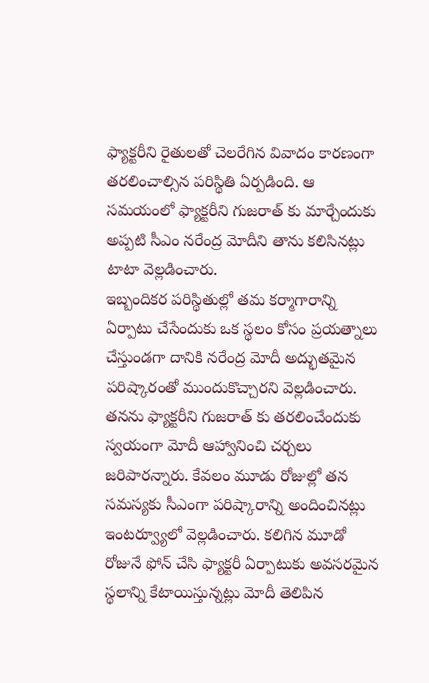ఫ్యాక్టరీని రైతులతో చెలరేగిన వివాదం కారణంగా తరలించాల్సిన పరిస్థితి ఏర్పడింది. ఆ సమయంలో ఫ్యాక్టరీని గుజరాత్ కు మార్చేందుకు అప్పటి సీఎం నరేంద్ర మోదీని తాను కలిసినట్లు టాటా వెల్లడించారు.
ఇబ్బందికర పరిస్థితుల్లో తమ కర్మాగారాన్ని ఏర్పాటు చేసేందుకు ఒక స్థలం కోసం ప్రయత్నాలు చేస్తుండగా దానికి నరేంద్ర మోదీ అద్భుతమైన పరిష్కారంతో ముందుకొచ్చారని వెల్లడించారు. తనను ఫ్యాక్టరీని గుజరాత్ కు తరలించేందుకు స్వయంగా మోదీ ఆహ్వానించి చర్చలు జరిపారన్నారు. కేవలం మూడు రోజుల్లో తన సమస్యకు సీఎంగా పరిష్కారాన్ని అందించినట్లు ఇంటర్వ్యూలో వెల్లడించారు. కలిగిన మూడో రోజునే ఫోన్ చేసి ఫ్యాక్టరీ ఏర్పాటుకు అవసరమైన స్థలాన్ని కేటాయిస్తున్నట్లు మోదీ తెలిపిన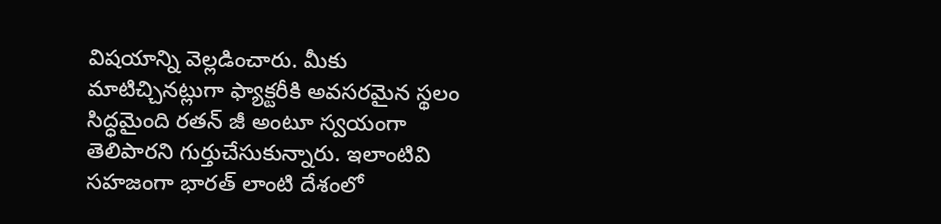విషయాన్ని వెల్లడించారు. మీకు మాటిచ్చినట్లుగా ఫ్యాక్టరీకి అవసరమైన స్థలం సిద్ధమైంది రతన్ జీ అంటూ స్వయంగా తెలిపారని గుర్తుచేసుకున్నారు. ఇలాంటివి సహజంగా భారత్ లాంటి దేశంలో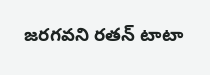జరగవని రతన్ టాటా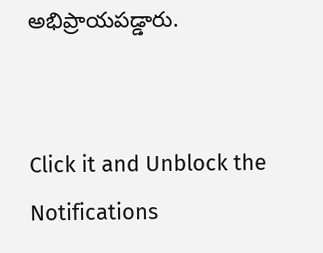అభిప్రాయపడ్డారు.


Click it and Unblock the Notifications